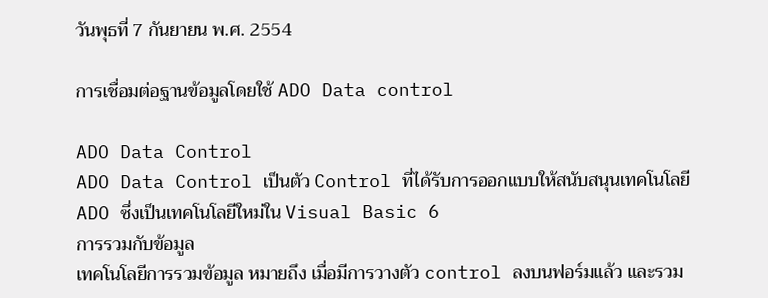วันพุธที่ 7 กันยายน พ.ศ. 2554

การเชื่อมต่อฐานข้อมูลโดยใช้ ADO Data control

ADO Data Control
ADO Data Control เป็นตัว Control ที่ได้รับการออกแบบให้สนับสนุนเทคโนโลยี ADO ซึ่งเป็นเทคโนโลยีใหม่ใน Visual Basic 6
การรวมกับข้อมูล
เทคโนโลยีการรวมข้อมูล หมายถึง เมื่อมีการวางตัว control ลงบนฟอร์มแล้ว และรวม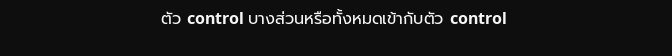ตัว control บางส่วนหรือทั้งหมดเข้ากับตัว control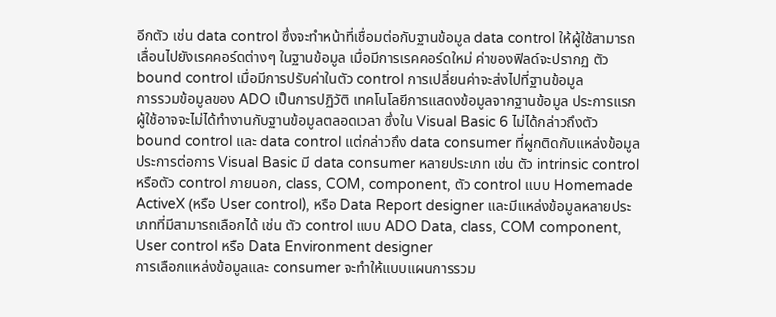อีกตัว เช่น data control ซึ่งจะทำหน้าที่เชื่อมต่อกับฐานข้อมูล data control ให้ผู้ใช้สามารถเลื่อนไปยังเรคคอร์ดต่างๆ ในฐานข้อมูล เมื่อมีการเรคคอร์ดใหม่ ค่าของฟิลด์จะปรากฏ ตัว bound control เมื่อมีการปรับค่าในตัว control การเปลี่ยนค่าจะส่งไปที่ฐานข้อมูล
การรวมข้อมูลของ ADO เป็นการปฏิวัติ เทคโนโลยีการแสดงข้อมูลจากฐานข้อมูล ประการแรก ผู้ใช้อาจจะไม่ได้ทำงานกับฐานข้อมูลตลอดเวลา ซึ่งใน Visual Basic 6 ไม่ได้กล่าวถึงตัว bound control และ data control แต่กล่าวถึง data consumer ที่ผูกติดกับแหล่งข้อมูล ประการต่อการ Visual Basic มี data consumer หลายประเภท เช่น ตัว intrinsic control หรือตัว control ภายนอก, class, COM, component, ตัว control แบบ Homemade ActiveX (หรือ User control), หรือ Data Report designer และมีแหล่งข้อมูลหลายประเภทที่มีสามารถเลือกได้ เช่น ตัว control แบบ ADO Data, class, COM component, User control หรือ Data Environment designer
การเลือกแหล่งข้อมูลและ consumer จะทำให้แบบแผนการรวม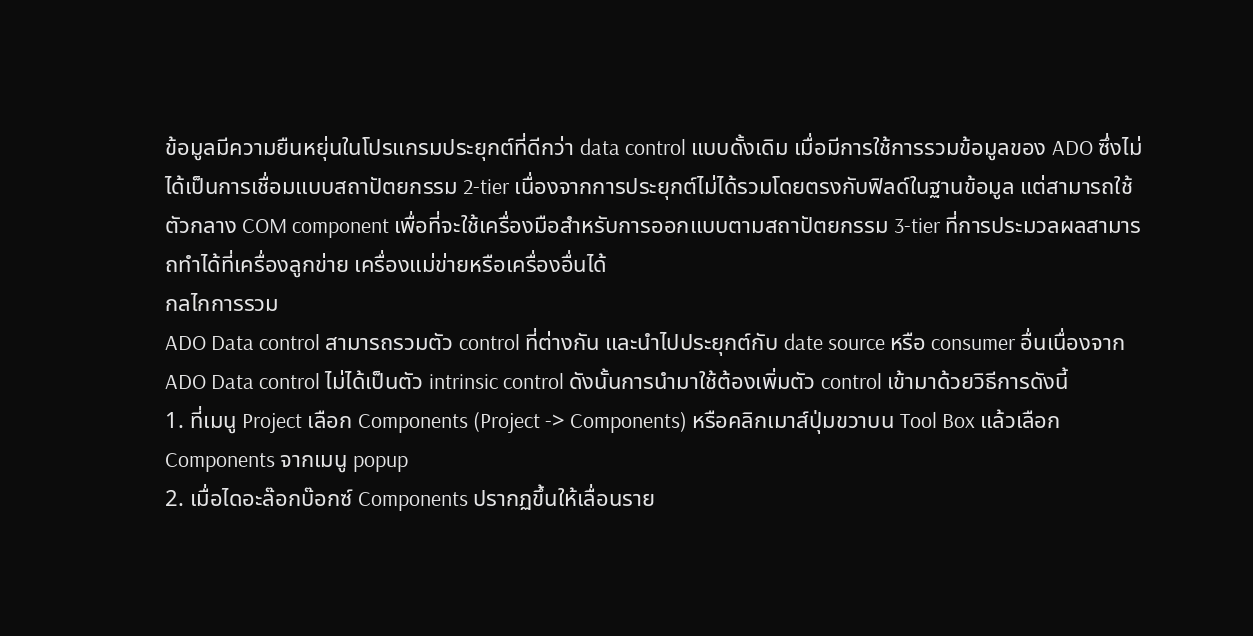ข้อมูลมีความยืนหยุ่นในโปรแกรมประยุกต์ที่ดีกว่า data control แบบดั้งเดิม เมื่อมีการใช้การรวมข้อมูลของ ADO ซึ่งไม่ได้เป็นการเชื่อมแบบสถาปัตยกรรม 2-tier เนื่องจากการประยุกต์ไม่ได้รวมโดยตรงกับฟิลด์ในฐานข้อมูล แต่สามารถใช้ตัวกลาง COM component เพื่อที่จะใช้เครื่องมือสำหรับการออกแบบตามสถาปัตยกรรม 3-tier ที่การประมวลผลสามารถทำได้ที่เครื่องลูกข่าย เครื่องแม่ข่ายหรือเครื่องอื่นได้
กลไกการรวม
ADO Data control สามารถรวมตัว control ที่ต่างกัน และนำไปประยุกต์กับ date source หรือ consumer อื่นเนื่องจาก ADO Data control ไม่ได้เป็นตัว intrinsic control ดังนั้นการนำมาใช้ต้องเพิ่มตัว control เข้ามาด้วยวิธีการดังนี้
1. ที่เมนู Project เลือก Components (Project -> Components) หรือคลิกเมาส์ปุ่มขวาบน Tool Box แล้วเลือก Components จากเมนู popup
2. เมื่อไดอะล๊อกบ๊อกซ์ Components ปรากฏขึ้นให้เลื่อนราย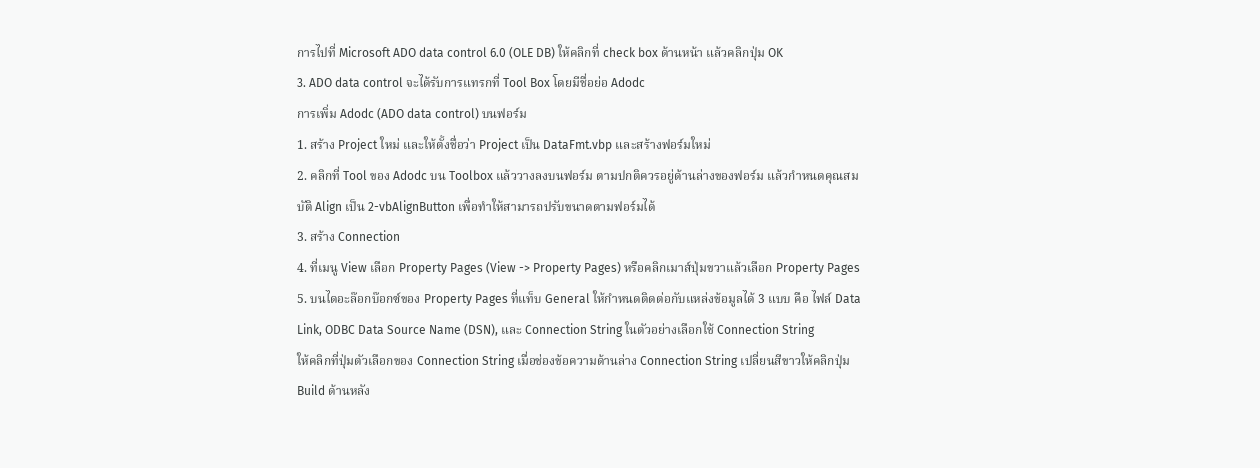การไปที่ Microsoft ADO data control 6.0 (OLE DB) ให้คลิกที่ check box ด้านหน้า แล้วคลิกปุ่ม OK
3. ADO data control จะได้รับการแทรกที่ Tool Box โดยมีชื่อย่อ Adodc
การเพิ่ม Adodc (ADO data control) บนฟอร์ม
1. สร้าง Project ใหม่ และให้ตั้งชื่อว่า Project เป็น DataFmt.vbp และสร้างฟอร์มใหม่
2. คลิกที่ Tool ของ Adodc บน Toolbox แล้ววางลงบนฟอร์ม ตามปกติควรอยู่ด้านล่างของฟอร์ม แล้วกำหนดคุณสมบัติ Align เป็น 2-vbAlignButton เพื่อทำให้สามารถปรับขนาดตามฟอร์มได้
3. สร้าง Connection
4. ที่เมนู View เลือก Property Pages (View -> Property Pages) หรือคลิกเมาส์ปุ่มขวาแล้วเลือก Property Pages
5. บนไดอะล๊อกบ๊อกซ์ของ Property Pages ที่แท็บ General ให้กำหนดติดต่อกับแหล่งข้อมูลได้ 3 แบบ คือ ไฟล์ Data Link, ODBC Data Source Name (DSN), และ Connection String ในตัวอย่างเลือกใช้ Connection String
ให้คลิกที่ปุ่มตัวเลือกของ Connection String เมื่อช่องข้อความด้านล่าง Connection String เปลี่ยนสีขาวให้คลิกปุ่ม Build ด้านหลัง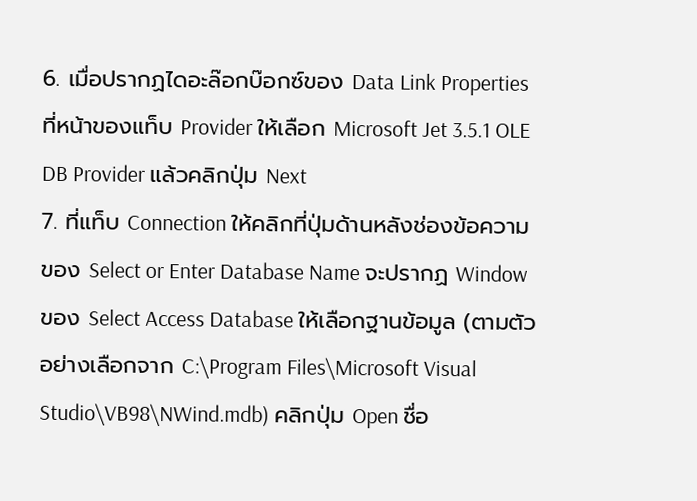6. เมื่อปรากฏไดอะล๊อกบ๊อกซ์ของ Data Link Properties ที่หน้าของแท็บ Provider ให้เลือก Microsoft Jet 3.5.1 OLE DB Provider แล้วคลิกปุ่ม Next
7. ที่แท็บ Connection ให้คลิกที่ปุ่มด้านหลังช่องข้อความของ Select or Enter Database Name จะปรากฏ Window ของ Select Access Database ให้เลือกฐานข้อมูล (ตามตัวอย่างเลือกจาก C:\Program Files\Microsoft Visual Studio\VB98\NWind.mdb) คลิกปุ่ม Open ชื่อ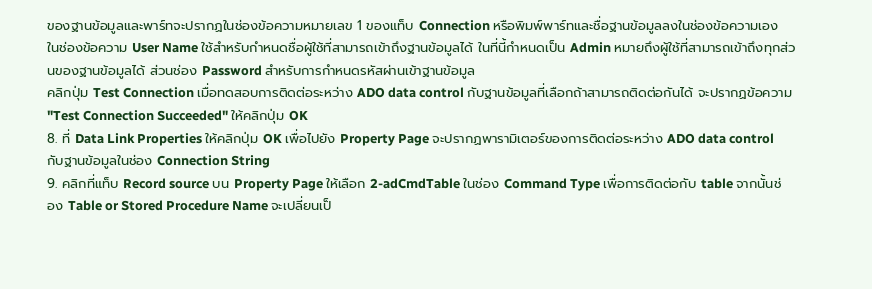ของฐานข้อมูลและพาร์ทจะปรากฏในช่องข้อความหมายเลข 1 ของแท็บ Connection หรือพิมพ์พาร์ทและชื่อฐานข้อมูลลงในช่องข้อความเอง
ในช่องข้อความ User Name ใช้สำหรับกำหนดชื่อผู้ใช้ที่สามารถเข้าถึงฐานข้อมูลได้ ในที่นี้กำหนดเป็น Admin หมายถึงผู้ใช้ที่สามารถเข้าถึงทุกส่วนของฐานข้อมูลได้ ส่วนช่อง Password สำหรับการกำหนดรหัสผ่านเข้าฐานข้อมูล
คลิกปุ่ม Test Connection เมื่อทดสอบการติดต่อระหว่าง ADO data control กับฐานข้อมูลที่เลือกถ้าสามารถติดต่อกันได้ จะปรากฏข้อความ "Test Connection Succeeded" ให้คลิกปุ่ม OK
8. ที่ Data Link Properties ให้คลิกปุ่ม OK เพื่อไปยัง Property Page จะปรากฏพารามิเตอร์ของการติดต่อระหว่าง ADO data control กับฐานข้อมูลในช่อง Connection String
9. คลิกที่แท็บ Record source บน Property Page ให้เลือก 2-adCmdTable ในช่อง Command Type เพื่อการติดต่อกับ table จากนั้นช่อง Table or Stored Procedure Name จะเปลี่ยนเป็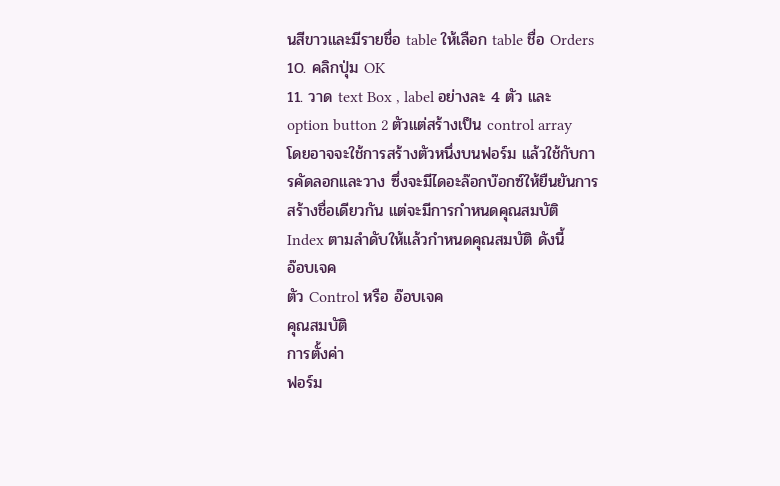นสีขาวและมีรายชื่อ table ให้เลือก table ชื่อ Orders
10. คลิกปุ่ม OK
11. วาด text Box , label อย่างละ 4 ตัว และ option button 2 ตัวแต่สร้างเป็น control array โดยอาจจะใช้การสร้างตัวหนึ่งบนฟอร์ม แล้วใช้กับการคัดลอกและวาง ซึ่งจะมีไดอะล๊อกบ๊อกซ์ให้ยืนยันการสร้างชื่อเดียวกัน แต่จะมีการกำหนดคุณสมบัติ Index ตามลำดับให้แล้วกำหนดคุณสมบัติ ดังนี้
อ๊อบเจค
ตัว Control หรือ อ๊อบเจค
คุณสมบัติ
การตั้งค่า
ฟอร์ม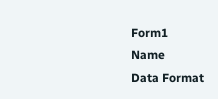Form1
Name
Data Format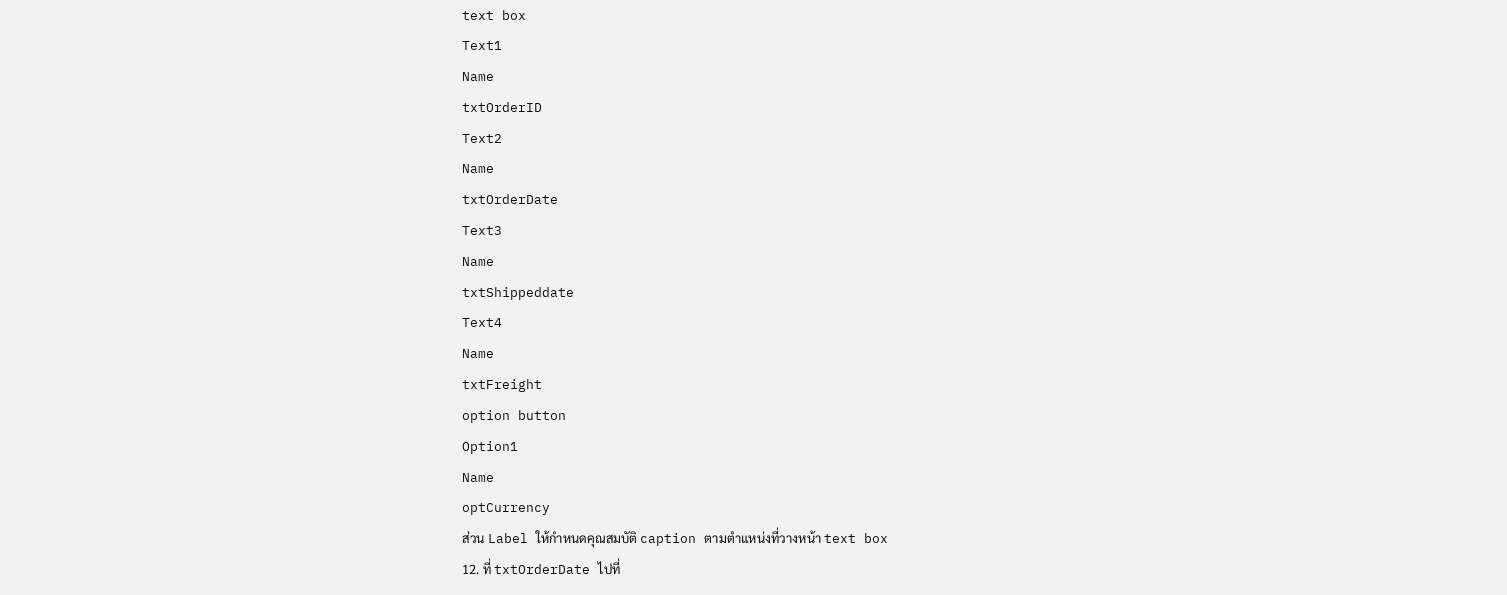text box
Text1
Name
txtOrderID
Text2
Name
txtOrderDate
Text3
Name
txtShippeddate
Text4
Name
txtFreight
option button
Option1
Name
optCurrency
ส่วน Label ให้กำหนดคุณสมบัติ caption ตามตำแหน่งที่วางหน้า text box
12. ที่ txtOrderDate ไปที่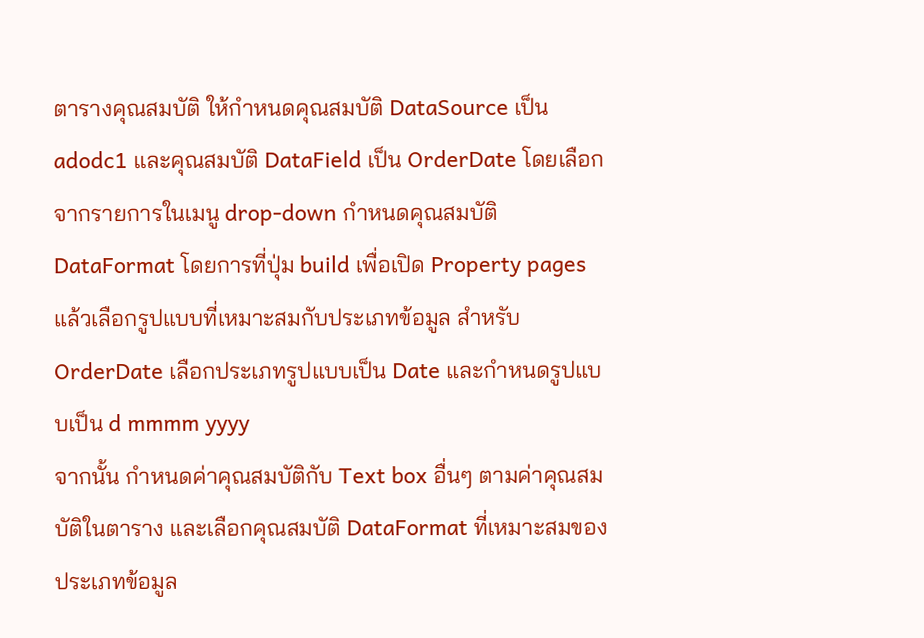ตารางคุณสมบัติ ให้กำหนดคุณสมบัติ DataSource เป็น adodc1 และคุณสมบัติ DataField เป็น OrderDate โดยเลือกจากรายการในเมนู drop-down กำหนดคุณสมบัติ DataFormat โดยการที่ปุ่ม build เพื่อเปิด Property pages แล้วเลือกรูปแบบที่เหมาะสมกับประเภทข้อมูล สำหรับ OrderDate เลือกประเภทรูปแบบเป็น Date และกำหนดรูปแบบเป็น d mmmm yyyy
จากนั้น กำหนดค่าคุณสมบัติกับ Text box อื่นๆ ตามค่าคุณสมบัติในตาราง และเลือกคุณสมบัติ DataFormat ที่เหมาะสมของประเภทข้อมูล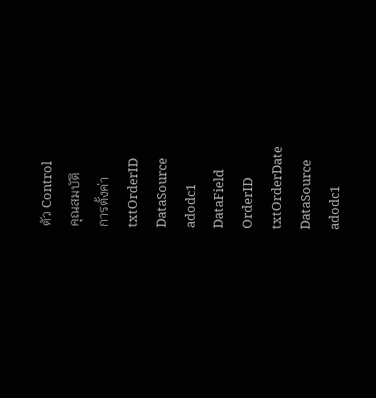ตัว Control
คุณสมบัติ
การตั้งค่า
txtOrderID
DataSource
adodc1
DataField
OrderID
txtOrderDate
DataSource
adodc1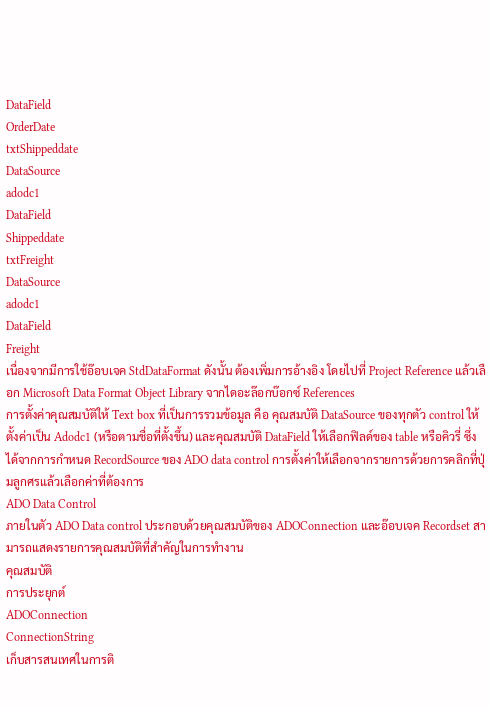DataField
OrderDate
txtShippeddate
DataSource
adodc1
DataField
Shippeddate
txtFreight
DataSource
adodc1
DataField
Freight
เนื่องจากมีการใช้อ๊อบเจค StdDataFormat ดังนั้น ต้องเพิ่มการอ้างอิง โดยไปที่ Project Reference แล้วเลือก Microsoft Data Format Object Library จากไดอะล๊อกบ๊อกซ์ References
การตั้งค่าคุณสมบัติให้ Text box ที่เป็นการรวมข้อมูล คือ คุณสมบัติ DataSource ของทุกตัว control ให้ตั้งค่าเป็น Adodc1 (หรือตามชื่อที่ตั้งขึ้น) และคุณสมบัติ DataField ให้เลือกฟิลด์ของ table หรือคิวรี่ ซึ่งได้จากการกำหนด RecordSource ของ ADO data control การตั้งค่าให้เลือกจากรายการด้วยการคลิกที่ปุ่มลูกศรแล้วเลือกค่าที่ต้องการ
ADO Data Control
ภายในตัว ADO Data control ประกอบด้วยคุณสมบัติของ ADOConnection และอ๊อบเจค Recordset สามารถแสดงรายการคุณสมบัติที่สำคัญในการทำงาน
คุณสมบัติ
การประยุกต์
ADOConnection
ConnectionString
เก็บสารสนเทศในการติ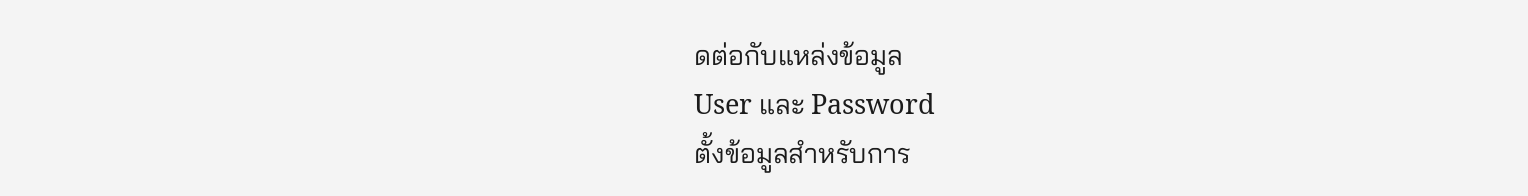ดต่อกับแหล่งข้อมูล
User และ Password
ตั้งข้อมูลสำหรับการ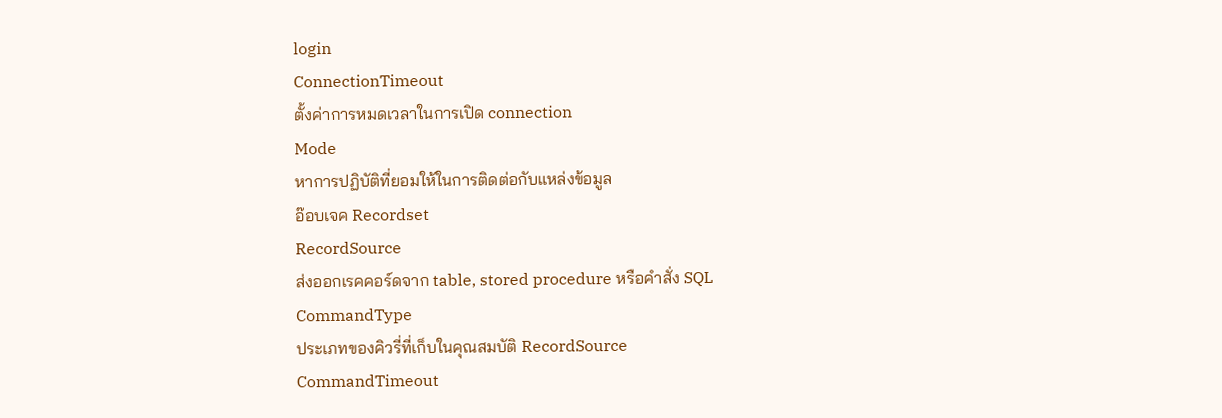login
ConnectionTimeout
ตั้งค่าการหมดเวลาในการเปิด connection
Mode
หาการปฏิบัติที่ยอมให้ในการติดต่อกับแหล่งข้อมูล
อ๊อบเจค Recordset
RecordSource
ส่งออกเรคคอร์ดจาก table, stored procedure หรือคำสั่ง SQL
CommandType
ประเภทของคิวรี่ที่เก็บในคุณสมบัติ RecordSource
CommandTimeout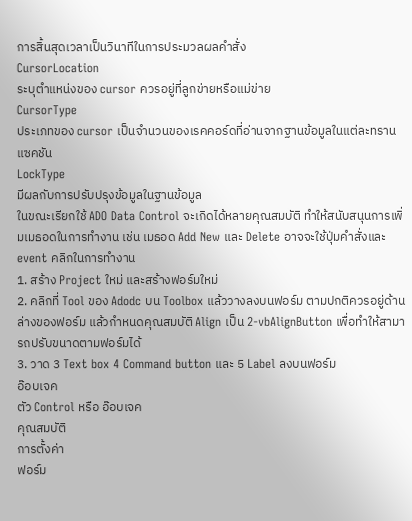การสิ้นสุดเวลาเป็นวินาทีในการประมวลผลคำสั่ง
CursorLocation
ระบุตำแหน่งของ cursor ควรอยู่ที่ลูกข่ายหรือแม่ข่าย
CursorType
ประเภทของ cursor เป็นจำนวนของเรคคอร์ดที่อ่านจากฐานข้อมูลในแต่ละทรานแซคชัน
LockType
มีผลกับการปรับปรุงข้อมูลในฐานข้อมูล
ในขณะเรียกใช้ ADO Data Control จะเกิดได้หลายคุณสมบัติ ทำให้สนับสนุนการเพิ่มเมธอดในการทำงาน เช่น เมธอด Add New และ Delete อาจจะใช้ปุ่มคำสั่งและ event คลิกในการทำงาน
1. สร้าง Project ใหม่ และสร้างฟอร์มใหม่
2. คลิกที่ Tool ของ Adodc บน Toolbox แล้ววางลงบนฟอร์ม ตามปกติควรอยู่ด้านล่างของฟอร์ม แล้วกำหนดคุณสมบัติ Align เป็น 2-vbAlignButton เพื่อทำให้สามารถปรับขนาดตามฟอร์มได้
3. วาด 3 Text box 4 Command button และ 5 Label ลงบนฟอร์ม
อ๊อบเจค
ตัว Control หรือ อ๊อบเจค
คุณสมบัติ
การตั้งค่า
ฟอร์ม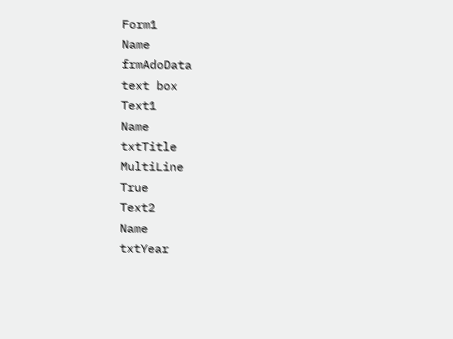Form1
Name
frmAdoData
text box
Text1
Name
txtTitle
MultiLine
True
Text2
Name
txtYear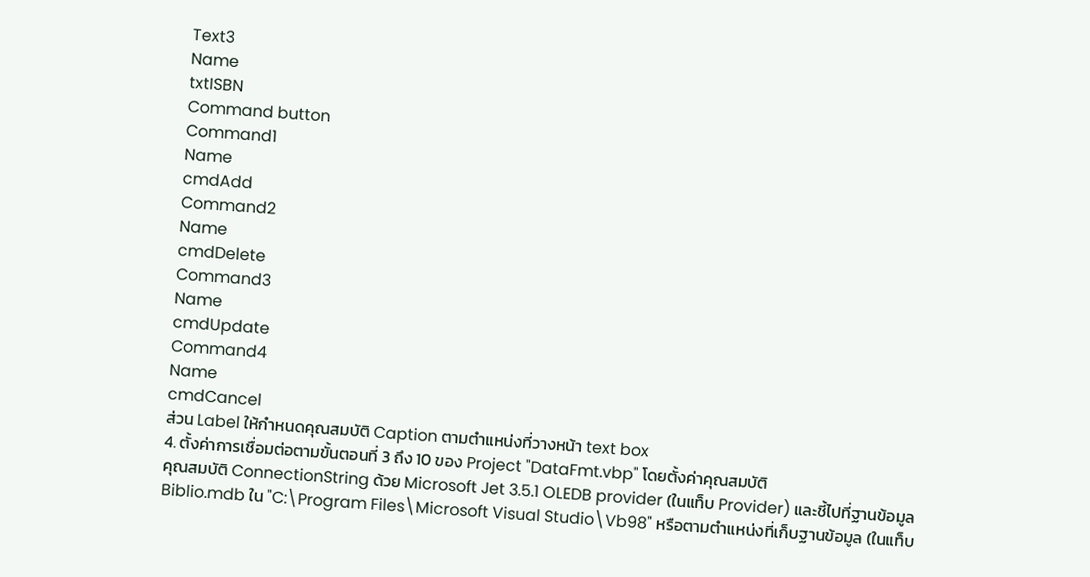Text3
Name
txtISBN
Command button
Command1
Name
cmdAdd
Command2
Name
cmdDelete
Command3
Name
cmdUpdate
Command4
Name
cmdCancel
ส่วน Label ให้กำหนดคุณสมบัติ Caption ตามตำแหน่งที่วางหน้า text box
4. ตั้งค่าการเชื่อมต่อตามขั้นตอนที่ 3 ถึง 10 ของ Project "DataFmt.vbp" โดยตั้งค่าคุณสมบัติ
คุณสมบัติ ConnectionString ด้วย Microsoft Jet 3.5.1 OLEDB provider (ในแท็บ Provider) และชี้ไปที่ฐานข้อมูล Biblio.mdb ใน "C:\Program Files\Microsoft Visual Studio\Vb98" หรือตามตำแหน่งที่เก็บฐานข้อมูล (ในแท็บ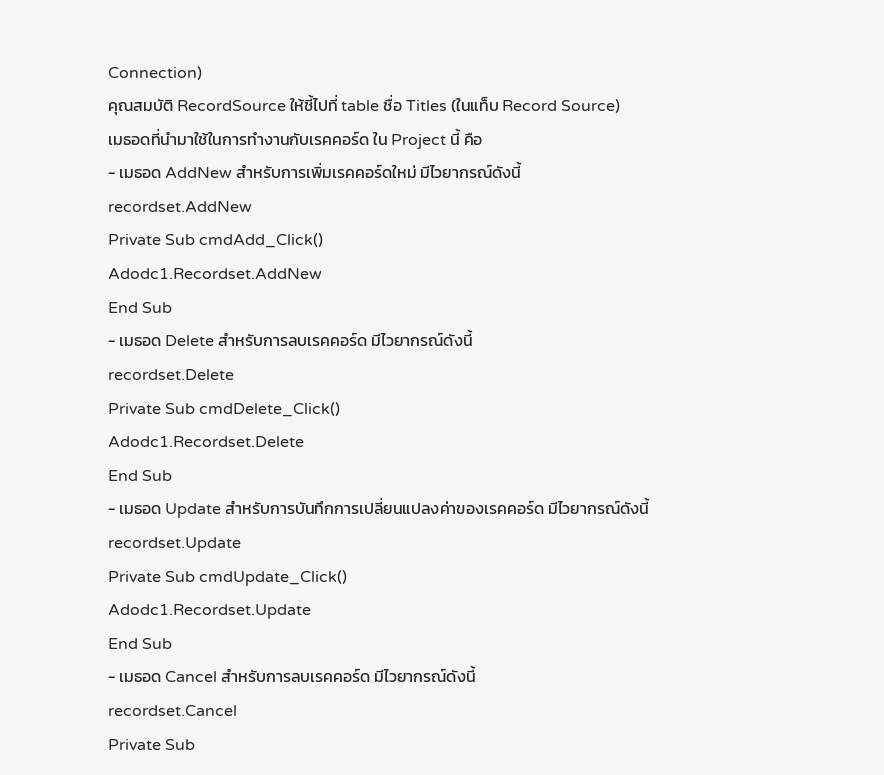Connection)
คุณสมบัติ RecordSource ให้ชี้ไปที่ table ชื่อ Titles (ในแท็บ Record Source)
เมธอดที่นำมาใช้ในการทำงานกับเรคคอร์ด ใน Project นี้ คือ
- เมธอด AddNew สำหรับการเพิ่มเรคคอร์ดใหม่ มีไวยากรณ์ดังนี้
recordset.AddNew
Private Sub cmdAdd_Click()
Adodc1.Recordset.AddNew
End Sub
- เมธอด Delete สำหรับการลบเรคคอร์ด มีไวยากรณ์ดังนี้
recordset.Delete
Private Sub cmdDelete_Click()
Adodc1.Recordset.Delete
End Sub
- เมธอด Update สำหรับการบันทึกการเปลี่ยนแปลงค่าของเรคคอร์ด มีไวยากรณ์ดังนี้
recordset.Update
Private Sub cmdUpdate_Click()
Adodc1.Recordset.Update
End Sub
- เมธอด Cancel สำหรับการลบเรคคอร์ด มีไวยากรณ์ดังนี้
recordset.Cancel
Private Sub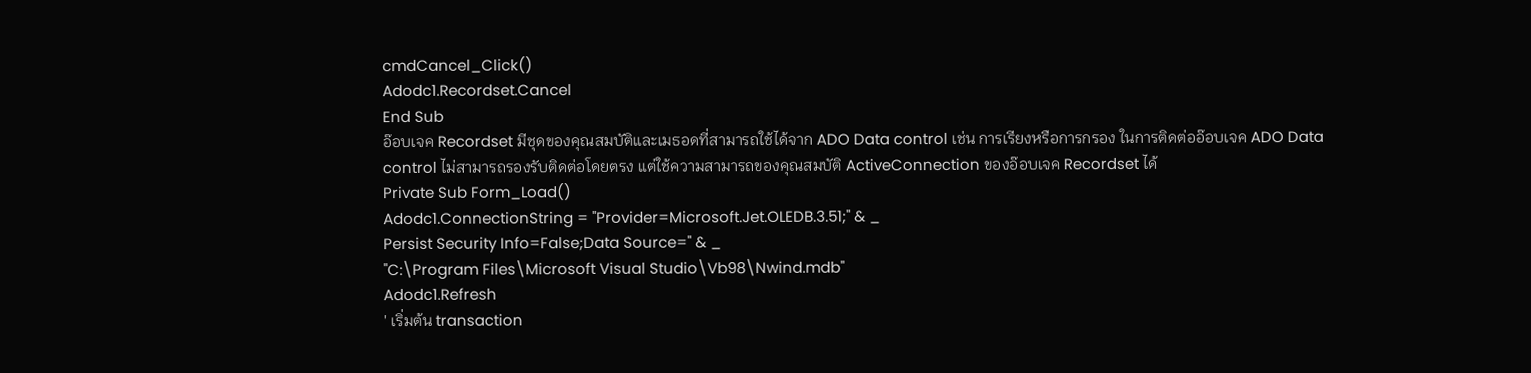cmdCancel_Click()
Adodc1.Recordset.Cancel
End Sub
อ๊อบเจค Recordset มีชุดของคุณสมบัติและเมธอดที่สามารถใช้ได้จาก ADO Data control เช่น การเรียงหรือการกรอง ในการติดต่ออ๊อบเจค ADO Data control ไม่สามารถรองรับติดต่อโดยตรง แต่ใช้ความสามารถของคุณสมบัติ ActiveConnection ของอ๊อบเจค Recordset ได้
Private Sub Form_Load()
Adodc1.ConnectionString = "Provider=Microsoft.Jet.OLEDB.3.51;" & _
Persist Security Info=False;Data Source=" & _
"C:\Program Files\Microsoft Visual Studio\Vb98\Nwind.mdb"
Adodc1.Refresh
' เริ่มต้น transaction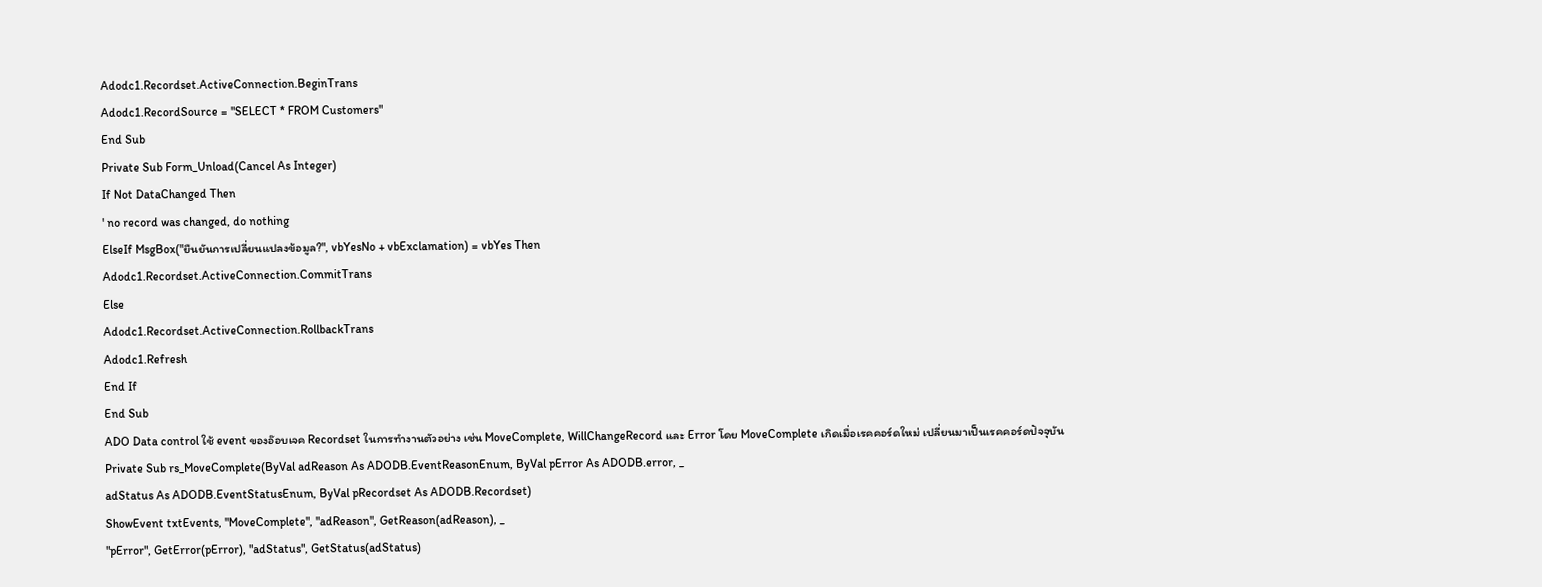Adodc1.Recordset.ActiveConnection.BeginTrans
Adodc1.RecordSource = "SELECT * FROM Customers"
End Sub
Private Sub Form_Unload(Cancel As Integer)
If Not DataChanged Then
' no record was changed, do nothing
ElseIf MsgBox("ยืนยันการเปลี่ยนแปลงข้อมูล?", vbYesNo + vbExclamation) = vbYes Then
Adodc1.Recordset.ActiveConnection.CommitTrans
Else
Adodc1.Recordset.ActiveConnection.RollbackTrans
Adodc1.Refresh
End If
End Sub
ADO Data control ใช้ event ของอ๊อบเจค Recordset ในการทำงานตัวอย่าง เช่น MoveComplete, WillChangeRecord และ Error โดย MoveComplete เกิดเมื่อเรคคอร์ดใหม่ เปลี่ยนมาเป็นเรคคอร์ดปัจจุบัน
Private Sub rs_MoveComplete(ByVal adReason As ADODB.EventReasonEnum, ByVal pError As ADODB.error, _
adStatus As ADODB.EventStatusEnum, ByVal pRecordset As ADODB.Recordset)
ShowEvent txtEvents, "MoveComplete", "adReason", GetReason(adReason), _
"pError", GetError(pError), "adStatus", GetStatus(adStatus)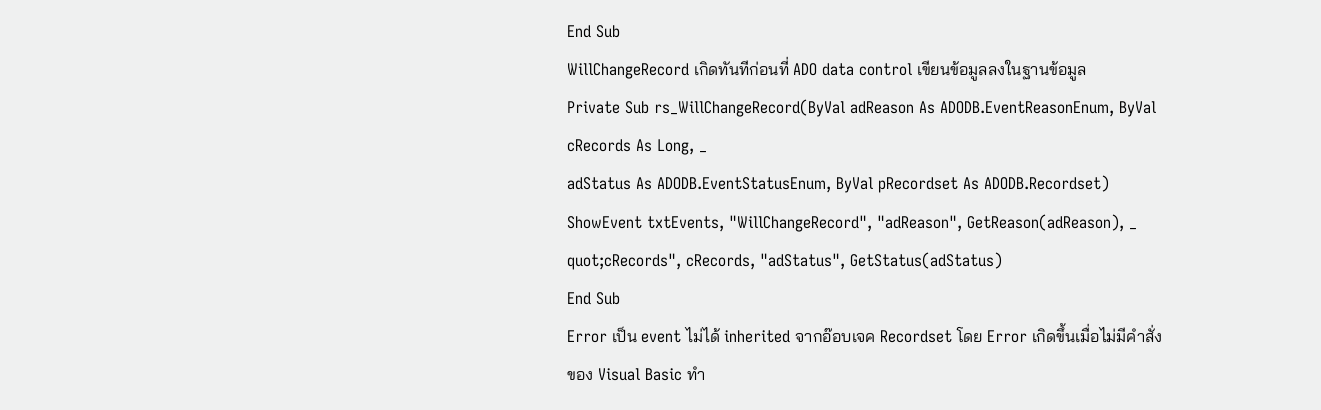End Sub
WillChangeRecord เกิดทันทีก่อนที่ ADO data control เขียนข้อมูลลงในฐานข้อมูล
Private Sub rs_WillChangeRecord(ByVal adReason As ADODB.EventReasonEnum, ByVal cRecords As Long, _
adStatus As ADODB.EventStatusEnum, ByVal pRecordset As ADODB.Recordset)
ShowEvent txtEvents, "WillChangeRecord", "adReason", GetReason(adReason), _
quot;cRecords", cRecords, "adStatus", GetStatus(adStatus)
End Sub
Error เป็น event ไม่ได้ inherited จากอ๊อบเจค Recordset โดย Error เกิดขึ้นเมื่อไม่มีคำสั่งของ Visual Basic ทำ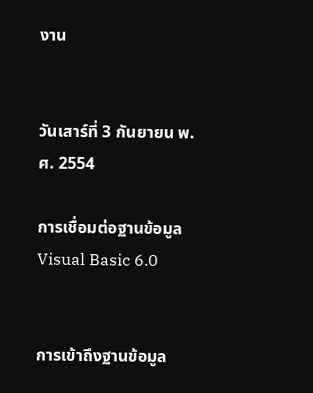งาน


วันเสาร์ที่ 3 กันยายน พ.ศ. 2554

การเชื่อมต่อฐานข้อมูล Visual Basic 6.0


การเข้าถึงฐานข้อมูล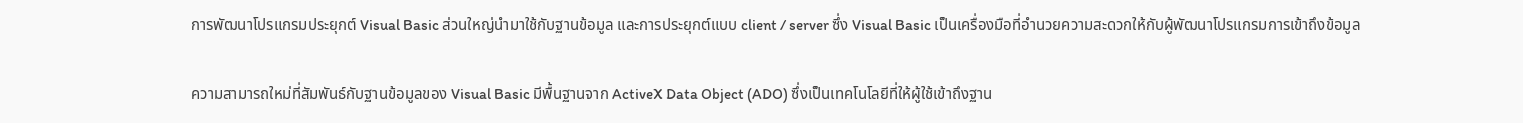การพัฒนาโปรแกรมประยุกต์ Visual Basic ส่วนใหญ่นำมาใช้กับฐานข้อมูล และการประยุกต์แบบ client / server ซึ่ง Visual Basic เป็นเครื่องมือที่อำนวยความสะดวกให้กับผู้พัฒนาโปรแกรมการเข้าถึงข้อมูล

ความสามารถใหม่ที่สัมพันธ์กับฐานข้อมูลของ Visual Basic มีพื้นฐานจาก ActiveX Data Object (ADO) ซึ่งเป็นเทคโนโลยีที่ให้ผู้ใช้เข้าถึงฐาน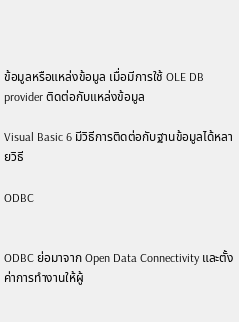ข้อมูลหรือแหล่งข้อมูล เมื่อมีการใช้ OLE DB provider ติดต่อกับแหล่งข้อมูล

Visual Basic 6 มีวิธีการติดต่อกับฐานข้อมูลได้หลายวิธี

ODBC


ODBC ย่อมาจาก Open Data Connectivity และตั้งค่าการทำงานให้ผู้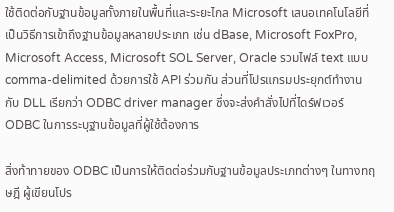ใช้ติดต่อกับฐานข้อมูลทั้งภายในพื้นที่และระยะไกล Microsoft เสนอเทคโนโลยีที่เป็นวิธีการเข้าถึงฐานข้อมูลหลายประเภท เช่น dBase, Microsoft FoxPro, Microsoft Access, Microsoft SOL Server, Oracle รวมไฟล์ text แบบ comma-delimited ด้วยการใช้ API ร่วมกัน ส่วนที่โปรแกรมประยุกต์ทำงานกับ DLL เรียกว่า ODBC driver manager ซึ่งจะส่งคำสั่งไปที่ไดร์ฟเวอร์ ODBC ในการระบุฐานข้อมูลที่ผู้ใช้ต้องการ

สิ่งท้าทายของ ODBC เป็นการให้ติดต่อร่วมกับฐานข้อมูลประเภทต่างๆ ในทางทฤษฎี ผู้เขียนโปร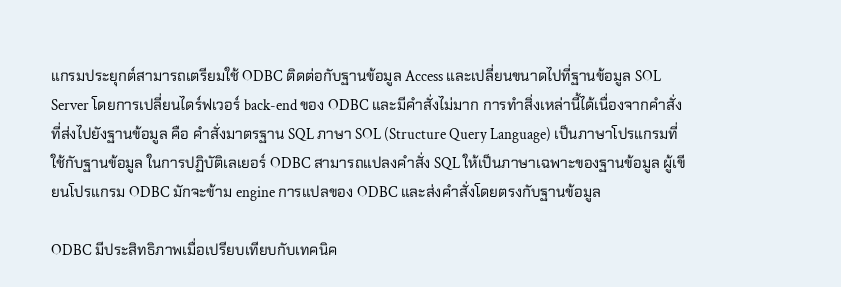แกรมประยุกต์สามารถเตรียมใช้ ODBC ติดต่อกับฐานข้อมูล Access และเปลี่ยนขนาดไปที่ฐานข้อมูล SOL Server โดยการเปลี่ยนไดร์ฟเวอร์ back-end ของ ODBC และมีคำสั่งไม่มาก การทำสิ่งเหล่านี้ได้เนื่องจากคำสั่งที่ส่งไปยังฐานข้อมูล คือ คำสั่งมาตรฐาน SQL ภาษา SOL (Structure Query Language) เป็นภาษาโปรแกรมที่ใช้กับฐานข้อมูล ในการปฏิบัติเลเยอร์ ODBC สามารถแปลงคำสั่ง SQL ให้เป็นภาษาเฉพาะของฐานข้อมูล ผู้เขียนโปรแกรม ODBC มักจะข้าม engine การแปลของ ODBC และส่งคำสั่งโดยตรงกับฐานข้อมูล

ODBC มีประสิทธิภาพเมื่อเปรียบเทียบกับเทคนิค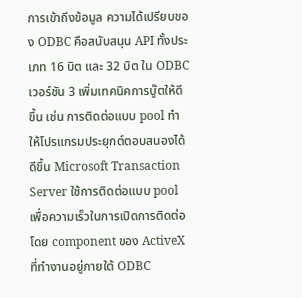การเข้าถึงข้อมูล ความได้เปรียบของ ODBC คือสนับสนุน API ทั้งประเภท 16 บิต และ 32 บิต ใน ODBC เวอร์ชัน 3 เพิ่มเทคนิคการบู๊ตให้ดีขึ้น เช่น การติดต่อแบบ pool ทำให้โปรแกรมประยุกต์ตอบสนองได้ดีขึ้น Microsoft Transaction Server ใช้การติดต่อแบบ pool เพื่อความเร็วในการเปิดการติดต่อโดย component ของ ActiveX ที่ทำงานอยู่ภายใต้ ODBC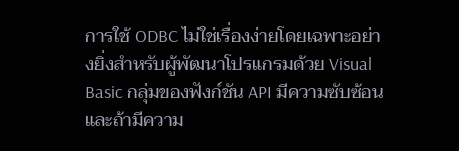การใช้ ODBC ไม่ใช่เรื่องง่ายโดยเฉพาะอย่างยิ่งสำหรับผู้พัฒนาโปรแกรมด้วย Visual Basic กลุ่มของฟังก์ชัน API มีความซับซ้อนและถ้ามีความ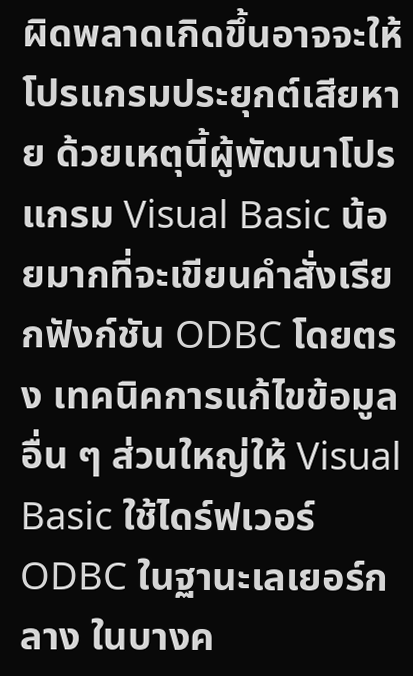ผิดพลาดเกิดขึ้นอาจจะให้โปรแกรมประยุกต์เสียหาย ด้วยเหตุนี้ผู้พัฒนาโปรแกรม Visual Basic น้อยมากที่จะเขียนคำสั่งเรียกฟังก์ชัน ODBC โดยตรง เทคนิคการแก้ไขข้อมูลอื่น ๆ ส่วนใหญ่ให้ Visual Basic ใช้ไดร์ฟเวอร์ ODBC ในฐานะเลเยอร์กลาง ในบางค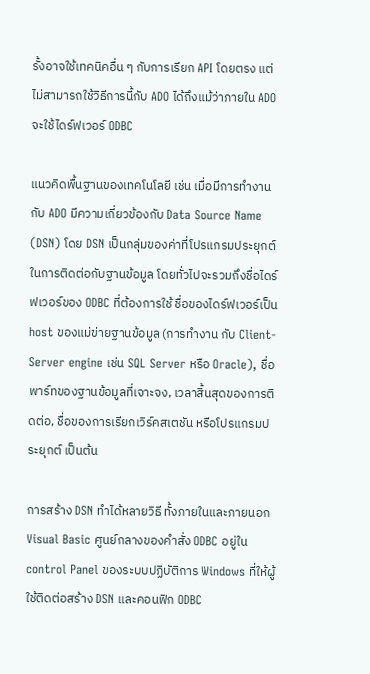รั้งอาจใช้เทคนิคอื่น ๆ กับการเรียก API โดยตรง แต่ไม่สามารถใช้วิธีการนี้กับ ADO ได้ถึงแม้ว่าภายใน ADO จะใช้ไดร์ฟเวอร์ ODBC

แนวคิดพื้นฐานของเทคโนโลยี เช่น เมื่อมีการทำงานกับ ADO มีความเกี่ยวข้องกับ Data Source Name (DSN) โดย DSN เป็นกลุ่มของค่าที่โปรแกรมประยุกต์ในการติดต่อกับฐานข้อมูล โดยทั่วไปจะรวมถึงชื่อไดร์ฟเวอร์ของ ODBC ที่ต้องการใช้ ชื่อของไดร์ฟเวอร์เป็น host ของแม่ข่ายฐานข้อมูล (การทำงาน กับ Client-Server engine เช่น SQL Server หรือ Oracle), ชื่อพาร์ทของฐานข้อมูลที่เจาะจง, เวลาสิ้นสุดของการติดต่อ, ชื่อของการเรียกเวิร์คสเตชัน หรือโปรแกรมประยุกต์ เป็นต้น

การสร้าง DSN ทำได้หลายวิธี ทั้งภายในและภายนอก Visual Basic ศูนย์กลางของคำสั่ง ODBC อยู่ใน control Panel ของระบบปฏิบัติการ Windows ที่ให้ผู้ใช้ติดต่อสร้าง DSN และคอนฟิก ODBC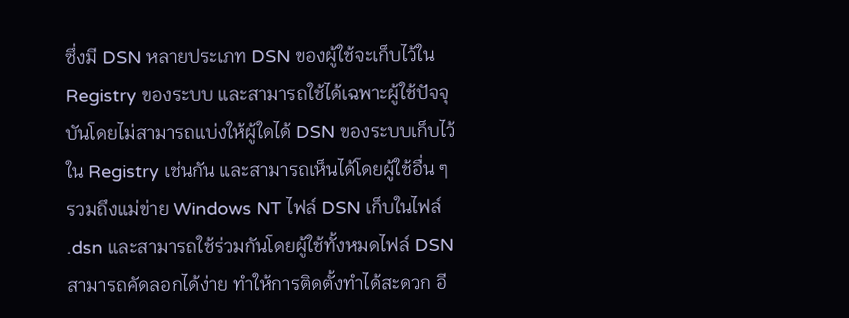ซึ่งมี DSN หลายประเภท DSN ของผู้ใช้จะเก็บไว้ใน Registry ของระบบ และสามารถใช้ได้เฉพาะผู้ใช้ปัจจุบันโดยไม่สามารถแบ่งให้ผู้ใดได้ DSN ของระบบเก็บไว้ใน Registry เช่นกัน และสามารถเห็นได้โดยผู้ใช้อื่น ๆ รวมถึงแม่ข่าย Windows NT ไฟล์ DSN เก็บในไฟล์ .dsn และสามารถใช้ร่วมกันโดยผู้ใช้ทั้งหมดไฟล์ DSN สามารถคัดลอกได้ง่าย ทำให้การติดตั้งทำได้สะดวก อี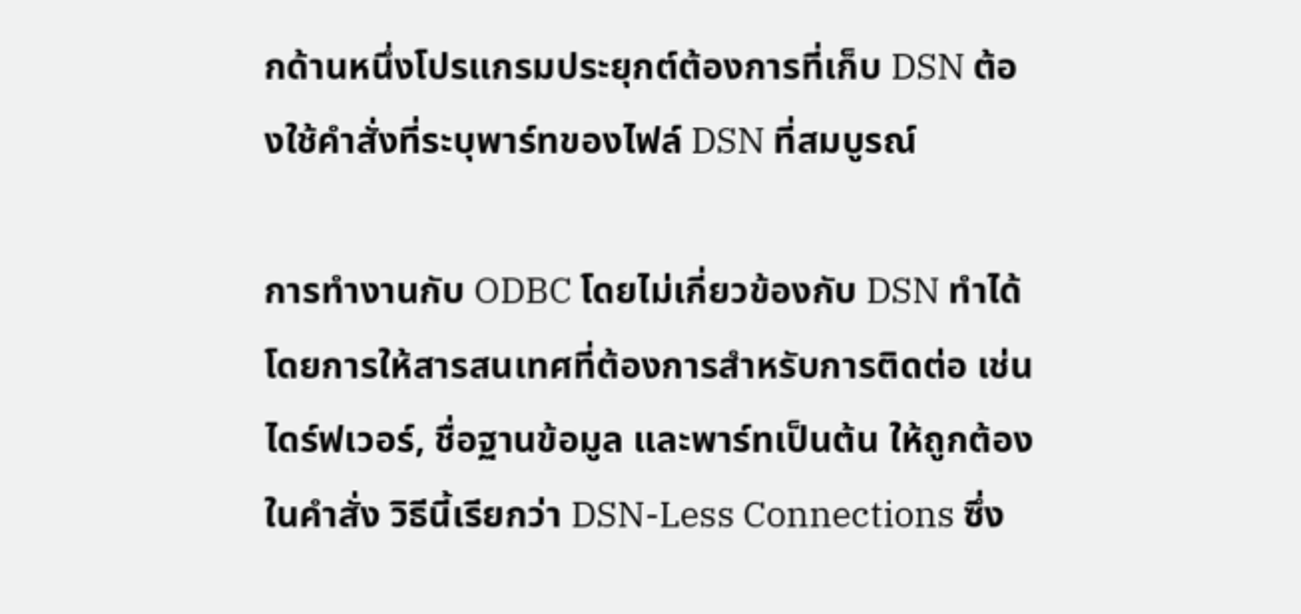กด้านหนึ่งโปรแกรมประยุกต์ต้องการที่เก็บ DSN ต้องใช้คำสั่งที่ระบุพาร์ทของไฟล์ DSN ที่สมบูรณ์

การทำงานกับ ODBC โดยไม่เกี่ยวข้องกับ DSN ทำได้โดยการให้สารสนเทศที่ต้องการสำหรับการติดต่อ เช่น ไดร์ฟเวอร์, ชื่อฐานข้อมูล และพาร์ทเป็นต้น ให้ถูกต้องในคำสั่ง วิธีนี้เรียกว่า DSN-Less Connections ซึ่ง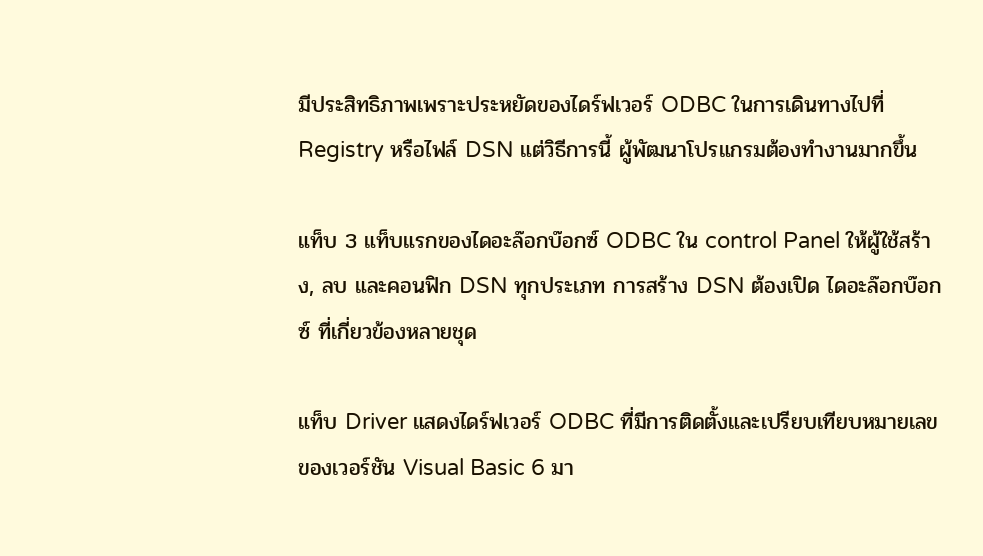มีประสิทธิภาพเพราะประหยัดของไดร์ฟเวอร์ ODBC ในการเดินทางไปที่ Registry หรือไฟล์ DSN แต่วิธีการนี้ ผู้พัฒนาโปรแกรมต้องทำงานมากขึ้น

แท็บ 3 แท็บแรกของไดอะล๊อกบ๊อกซ์ ODBC ใน control Panel ให้ผู้ใช้สร้าง, ลบ และคอนฟิก DSN ทุกประเภท การสร้าง DSN ต้องเปิด ไดอะล๊อกบ๊อกซ์ ที่เกี่ยวข้องหลายชุด

แท็บ Driver แสดงไดร์ฟเวอร์ ODBC ที่มีการติดตั้งและเปรียบเทียบหมายเลขของเวอร์ชัน Visual Basic 6 มา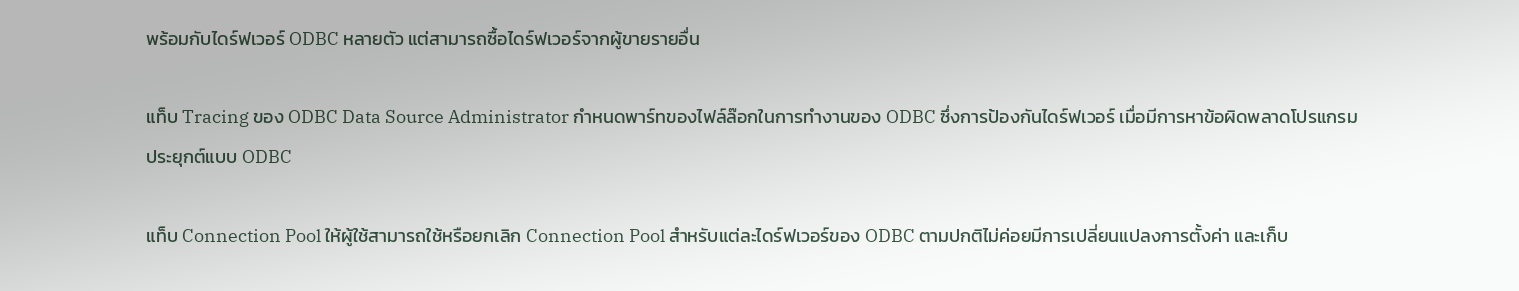พร้อมกับไดร์ฟเวอร์ ODBC หลายตัว แต่สามารถซื้อไดร์ฟเวอร์จากผู้ขายรายอื่น

แท็บ Tracing ของ ODBC Data Source Administrator กำหนดพาร์ทของไฟล์ล๊อกในการทำงานของ ODBC ซึ่งการป้องกันไดร์ฟเวอร์ เมื่อมีการหาข้อผิดพลาดโปรแกรมประยุกต์แบบ ODBC

แท็บ Connection Pool ให้ผู้ใช้สามารถใช้หรือยกเลิก Connection Pool สำหรับแต่ละไดร์ฟเวอร์ของ ODBC ตามปกติไม่ค่อยมีการเปลี่ยนแปลงการตั้งค่า และเก็บ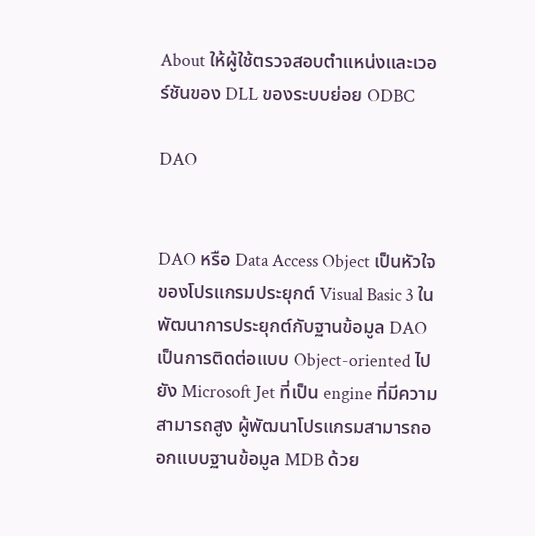About ให้ผู้ใช้ตรวจสอบตำแหน่งและเวอร์ชันของ DLL ของระบบย่อย ODBC

DAO


DAO หรือ Data Access Object เป็นหัวใจของโปรแกรมประยุกต์ Visual Basic 3 ในพัฒนาการประยุกต์กับฐานข้อมูล DAO เป็นการติดต่อแบบ Object-oriented ไปยัง Microsoft Jet ที่เป็น engine ที่มีความสามารถสูง ผู้พัฒนาโปรแกรมสามารถออกแบบฐานข้อมูล MDB ด้วย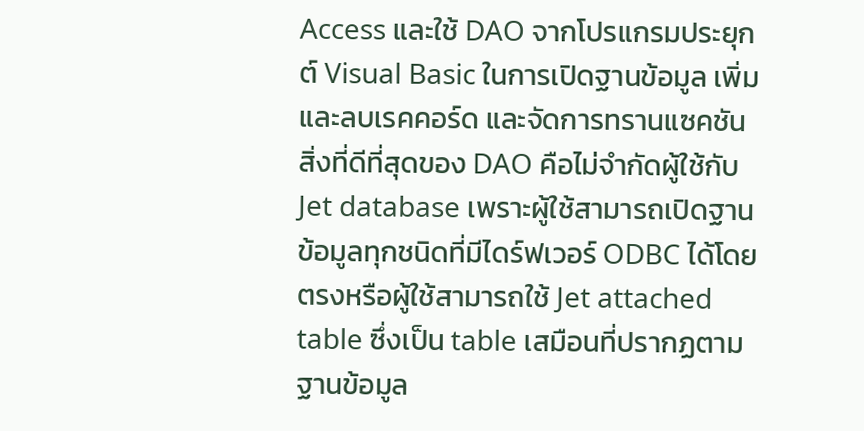Access และใช้ DAO จากโปรแกรมประยุกต์ Visual Basic ในการเปิดฐานข้อมูล เพิ่มและลบเรคคอร์ด และจัดการทรานแซคชัน สิ่งที่ดีที่สุดของ DAO คือไม่จำกัดผู้ใช้กับ Jet database เพราะผู้ใช้สามารถเปิดฐานข้อมูลทุกชนิดที่มีไดร์ฟเวอร์ ODBC ได้โดยตรงหรือผู้ใช้สามารถใช้ Jet attached table ซึ่งเป็น table เสมือนที่ปรากฏตามฐานข้อมูล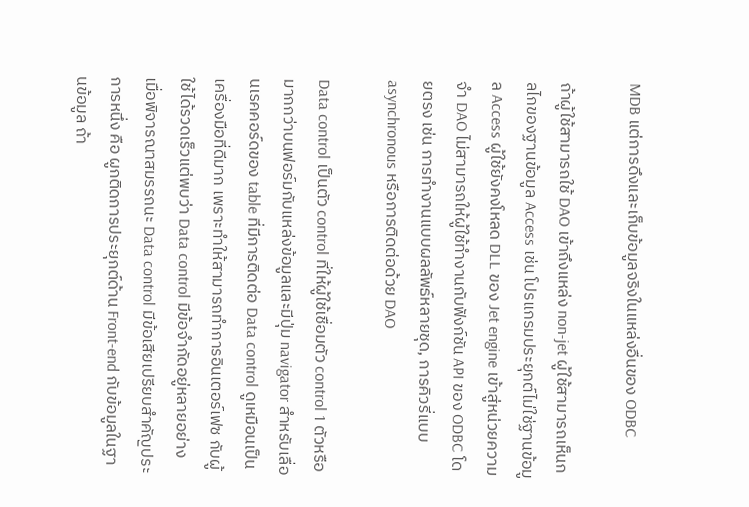MDB แต่การดึงและเก็บข้อมูลจริงในแหล่งอื่นของ ODBC

ถ้าผู้ใช้สามารถใช้ DAO เข้าถึงแหล่ง non-jet ผู้ใช้สามารถเห็นกลไกของฐานข้อมูล Access เช่น โปรแกรมประยุกต์ไม่ใช่ฐานข้อมูล Access ผู้ใช้ยังคงโหลด DLL ของ Jet engine เข้าสู่หน่วยความจำ DAO ไม่สามารถให้ผู้ใช้ทำงานกับฟังก์ชัน API ของ ODBC โดยตรง เช่น การทำงานแบบผลลัพธ์หลายชุด, การคิวรี่แบบ asynchronous หรือการติดต่อด้วย DAO

Data control เป็นตัว control ที่ให้ผู้ใช้เชื่อมตัว control 1 ตัวหรือมากกว่าบนฟอร์มกับแหล่งข้อมูลและมีปุ่ม navigator สำหรับเลื่อนเรคคอร์ดของ table ที่มีการติดต่อ Data control ดูเหมือนเป็นเครื่องมือที่ดีมาก เพราะทำให้สามารถทำการอินเตอร์เฟซ กับผู้ใช้ได้รวดเร็วแต่พบว่า Data control มีข้อจำกัดอยู่หลายอย่าง เมื่อพิจารณาสมรรถนะ Data control มีข้อเสียเปรียบสำคัญประการหนึ่ง คือ ผูกติดการประยุกต์ด้าน Front-end กับข้อมูลในฐานข้อมูล ถ้า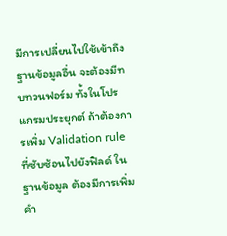มีการเปลี่ยนไปใช้เข้าถึงฐานข้อมูลอื่น จะต้องมีทบทวนฟอร์ม ทั้งในโปรแกรมประยุกต์ ถ้าต้องการเพิ่ม Validation rule ที่ซับซ้อนไปยังฟิลด์ ในฐานข้อมูล ต้องมีการเพิ่มคำ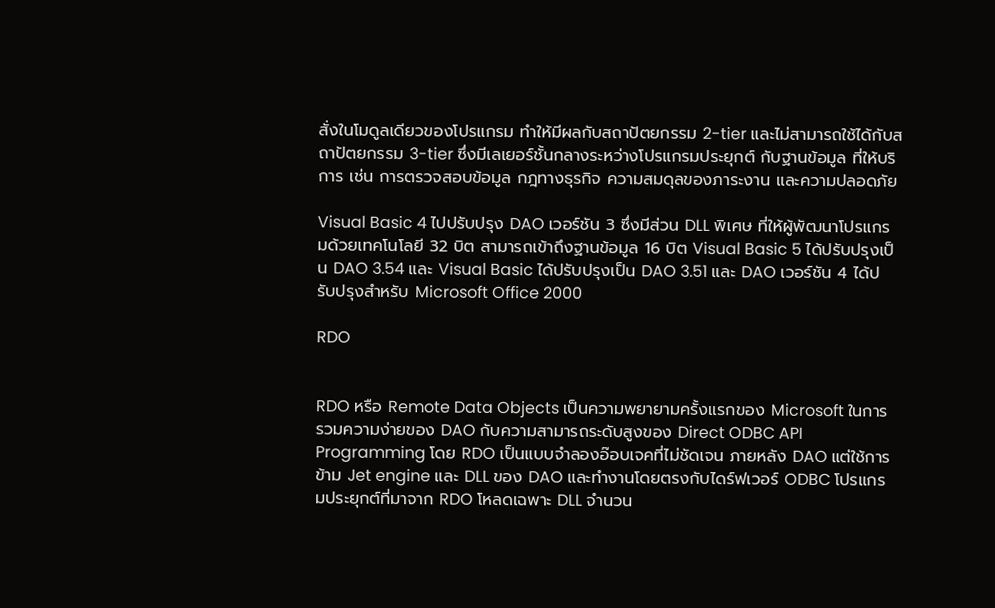สั่งในโมดูลเดียวของโปรแกรม ทำให้มีผลกับสถาปัตยกรรม 2-tier และไม่สามารถใช้ได้กับสถาปัตยกรรม 3-tier ซึ่งมีเลเยอร์ชั้นกลางระหว่างโปรแกรมประยุกต์ กับฐานข้อมูล ที่ให้บริการ เช่น การตรวจสอบข้อมูล กฎทางธุรกิจ ความสมดุลของภาระงาน และความปลอดภัย

Visual Basic 4 ไปปรับปรุง DAO เวอร์ชัน 3 ซึ่งมีส่วน DLL พิเศษ ที่ให้ผู้พัฒนาโปรแกรมด้วยเทคโนโลยี 32 บิต สามารถเข้าถึงฐานข้อมูล 16 บิต Visual Basic 5 ได้ปรับปรุงเป็น DAO 3.54 และ Visual Basic ได้ปรับปรุงเป็น DAO 3.51 และ DAO เวอร์ชัน 4 ได้ปรับปรุงสำหรับ Microsoft Office 2000

RDO


RDO หรือ Remote Data Objects เป็นความพยายามครั้งแรกของ Microsoft ในการรวมความง่ายของ DAO กับความสามารถระดับสูงของ Direct ODBC API Programming โดย RDO เป็นแบบจำลองอ๊อบเจคที่ไม่ชัดเจน ภายหลัง DAO แต่ใช้การข้าม Jet engine และ DLL ของ DAO และทำงานโดยตรงกับไดร์ฟเวอร์ ODBC โปรแกรมประยุกต์ที่มาจาก RDO โหลดเฉพาะ DLL จำนวน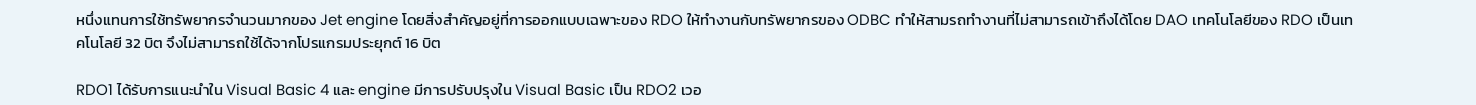หนึ่งแทนการใช้ทรัพยากรจำนวนมากของ Jet engine โดยสิ่งสำคัญอยู่ที่การออกแบบเฉพาะของ RDO ให้ทำงานกับทรัพยากรของ ODBC ทำให้สามรถทำงานที่ไม่สามารถเข้าถึงได้โดย DAO เทคโนโลยีของ RDO เป็นเทคโนโลยี 32 บิต จึงไม่สามารถใช้ได้จากโปรแกรมประยุกต์ 16 บิต

RDO1 ได้รับการแนะนำใน Visual Basic 4 และ engine มีการปรับปรุงใน Visual Basic เป็น RDO2 เวอ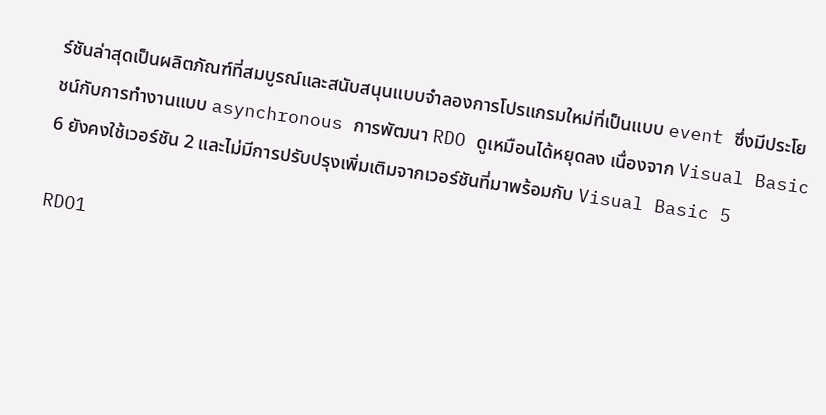ร์ชันล่าสุดเป็นผลิตภัณฑ์ที่สมบูรณ์และสนับสนุนแบบจำลองการโปรแกรมใหม่ที่เป็นแบบ event ซึ่งมีประโยชน์กับการทำงานแบบ asynchronous การพัฒนา RDO ดูเหมือนได้หยุดลง เนื่องจาก Visual Basic 6 ยังคงใช้เวอร์ชัน 2 และไม่มีการปรับปรุงเพิ่มเติมจากเวอร์ชันที่มาพร้อมกับ Visual Basic 5

RDO1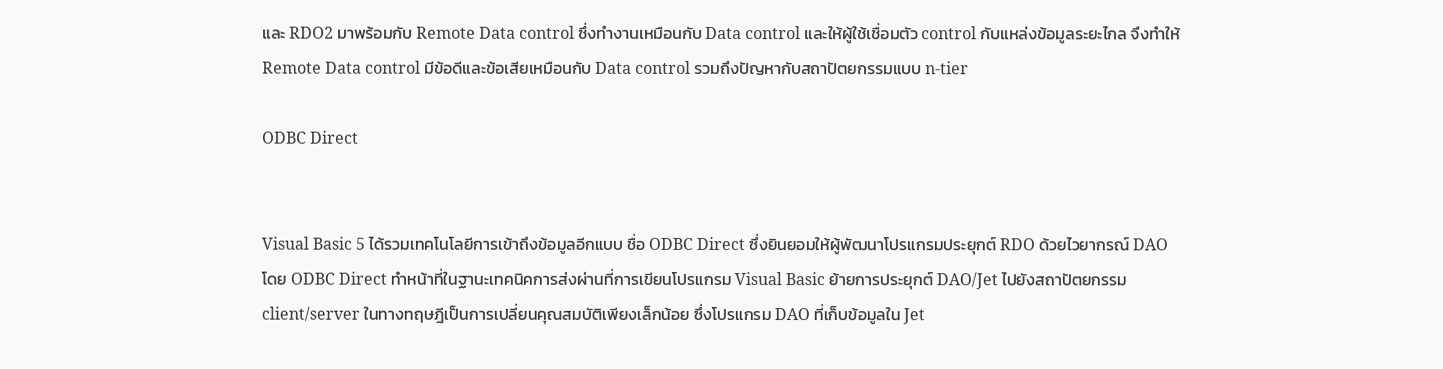และ RDO2 มาพร้อมกับ Remote Data control ซึ่งทำงานเหมือนกับ Data control และให้ผู้ใช้เชื่อมตัว control กับแหล่งข้อมูลระยะไกล จึงทำให้ Remote Data control มีข้อดีและข้อเสียเหมือนกับ Data control รวมถึงปัญหากับสถาปัตยกรรมแบบ n-tier

ODBC Direct


Visual Basic 5 ได้รวมเทคโนโลยีการเข้าถึงข้อมูลอีกแบบ ชื่อ ODBC Direct ซึ่งยินยอมให้ผู้พัฒนาโปรแกรมประยุกต์ RDO ด้วยไวยากรณ์ DAO โดย ODBC Direct ทำหน้าที่ในฐานะเทคนิคการส่งผ่านที่การเขียนโปรแกรม Visual Basic ย้ายการประยุกต์ DAO/Jet ไปยังสถาปัตยกรรม client/server ในทางทฤษฎีเป็นการเปลี่ยนคุณสมบัติเพียงเล็กน้อย ซึ่งโปรแกรม DAO ที่เก็บข้อมูลใน Jet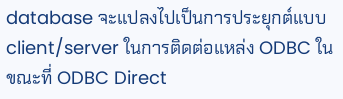database จะแปลงไปเป็นการประยุกต์แบบ client/server ในการติดต่อแหล่ง ODBC ในขณะที่ ODBC Direct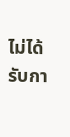ไม่ได้รับกา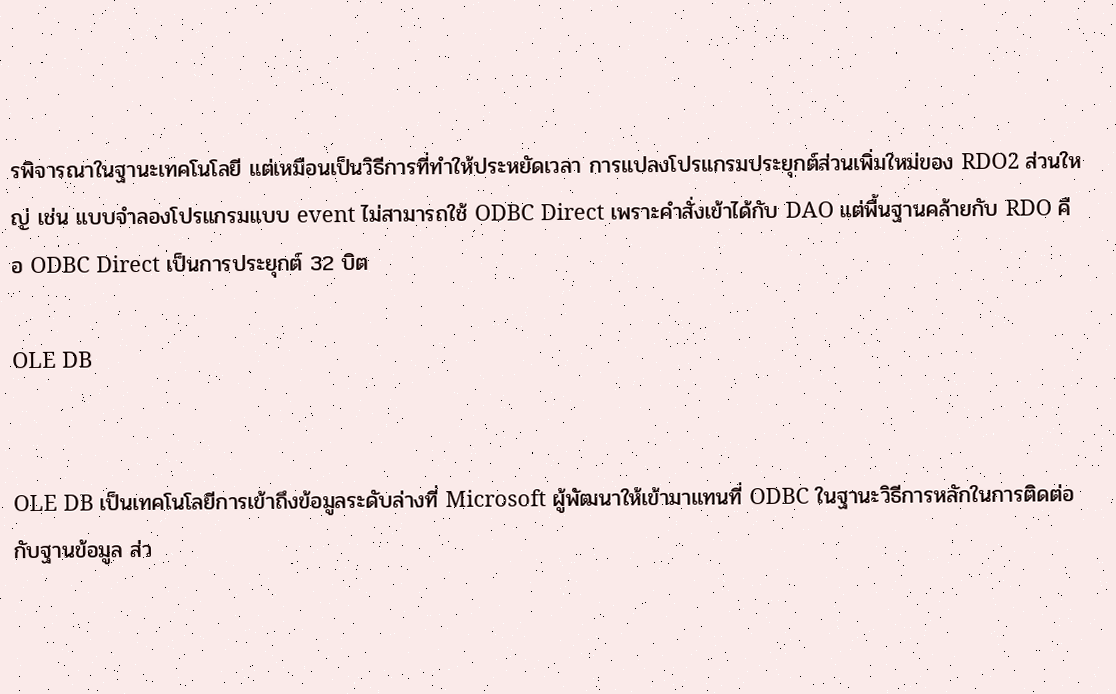รพิจารณาในฐานะเทคโนโลยี แต่เหมือนเป็นวิธีการที่ทำให้ประหยัดเวลา การแปลงโปรแกรมประยุกต์ส่วนเพิ่มใหม่ของ RDO2 ส่วนใหญ่ เช่น แบบจำลองโปรแกรมแบบ event ไม่สามารถใช้ ODBC Direct เพราะคำสั่งเข้าได้กับ DAO แต่พื้นฐานคล้ายกับ RDO คือ ODBC Direct เป็นการประยุกต์ 32 บิต

OLE DB


OLE DB เป็นเทคโนโลยีการเข้าถึงข้อมูลระดับล่างที่ Microsoft ผู้พัฒนาให้เข้ามาแทนที่ ODBC ในฐานะวิธีการหลักในการติดต่อกับฐานข้อมูล ส่ว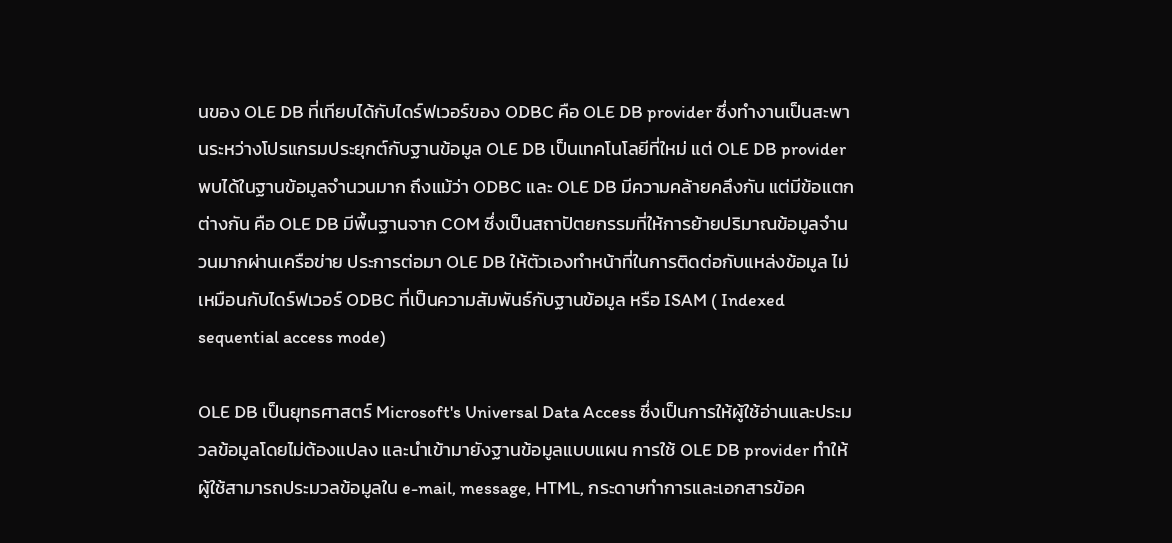นของ OLE DB ที่เทียบได้กับไดร์ฟเวอร์ของ ODBC คือ OLE DB provider ซึ่งทำงานเป็นสะพานระหว่างโปรแกรมประยุกต์กับฐานข้อมูล OLE DB เป็นเทคโนโลยีที่ใหม่ แต่ OLE DB provider พบได้ในฐานข้อมูลจำนวนมาก ถึงแม้ว่า ODBC และ OLE DB มีความคล้ายคลึงกัน แต่มีข้อแตกต่างกัน คือ OLE DB มีพื้นฐานจาก COM ซึ่งเป็นสถาปัตยกรรมที่ให้การย้ายปริมาณข้อมูลจำนวนมากผ่านเครือข่าย ประการต่อมา OLE DB ให้ตัวเองทำหน้าที่ในการติดต่อกับแหล่งข้อมูล ไม่เหมือนกับไดร์ฟเวอร์ ODBC ที่เป็นความสัมพันธ์กับฐานข้อมูล หรือ ISAM ( Indexed sequential access mode)

OLE DB เป็นยุทธศาสตร์ Microsoft's Universal Data Access ซึ่งเป็นการให้ผู้ใช้อ่านและประมวลข้อมูลโดยไม่ต้องแปลง และนำเข้ามายังฐานข้อมูลแบบแผน การใช้ OLE DB provider ทำให้ผู้ใช้สามารถประมวลข้อมูลใน e-mail, message, HTML, กระดาษทำการและเอกสารข้อค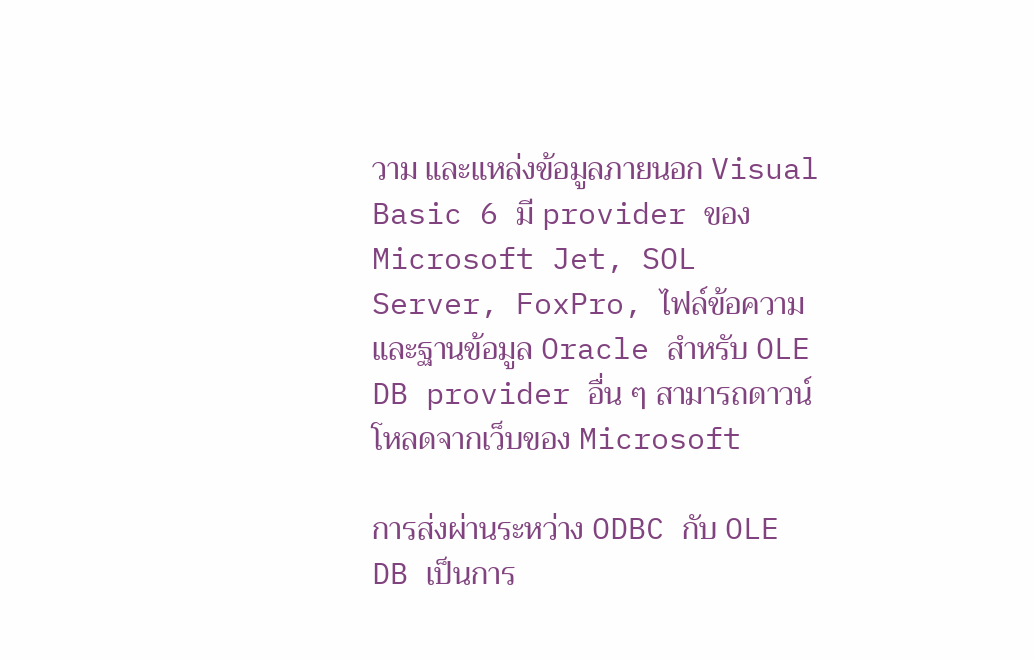วาม และแหล่งข้อมูลภายนอก Visual Basic 6 มี provider ของ Microsoft Jet, SOL Server, FoxPro, ไฟล์ข้อความและฐานข้อมูล Oracle สำหรับ OLE DB provider อื่น ๆ สามารถดาวน์โหลดจากเว็บของ Microsoft

การส่งผ่านระหว่าง ODBC กับ OLE DB เป็นการ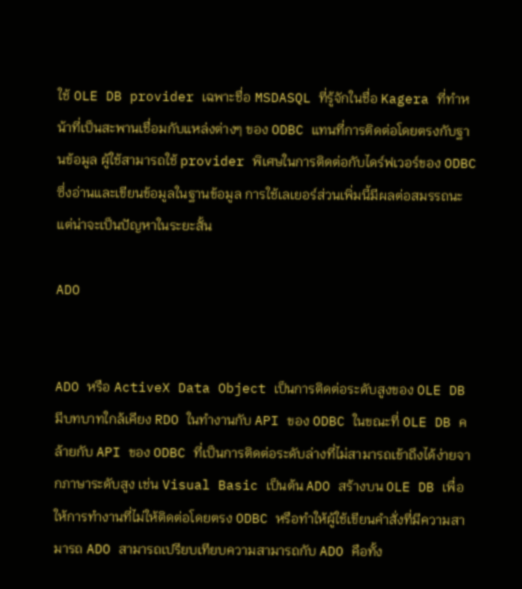ใช้ OLE DB provider เฉพาะชื่อ MSDASQL ที่รู้จักในชื่อ Kagera ที่ทำหน้าที่เป็นสะพานเชื่อมกับแหล่งต่างๆ ของ ODBC แทนที่การติดต่อโดยตรงกับฐานข้อมูล ผู้ใช้สามารถใช้ provider พิเศษในการติดต่อกับไดร์ฟเวอร์ของ ODBC ซึ่งอ่านและเขียนข้อมูลในฐานข้อมูล การใช้เลเยอร์ส่วนเพิ่มนี้มีผลต่อสมรรถนะแต่น่าจะเป็นปัญหาในระยะสั้น

ADO


ADO หรือ ActiveX Data Object เป็นการติดต่อระดับสูงของ OLE DB มีบทบาทใกล้เคียง RDO ในทำงานกับ API ของ ODBC ในขณะที่ OLE DB คล้ายกับ API ของ ODBC ที่เป็นการติดต่อระดับล่างที่ไม่สามารถเข้าถึงได้ง่ายจากภาษาระดับสูง เช่น Visual Basic เป็นต้น ADO สร้างบน OLE DB เพื่อให้การทำงานที่ไม่ให้ติดต่อโดยตรง ODBC หรือทำให้ผู้ใช้เขียนคำสั่งที่มีความสามารถ ADO สามารถเปรียบเทียบความสามารถกับ ADO คือทั้ง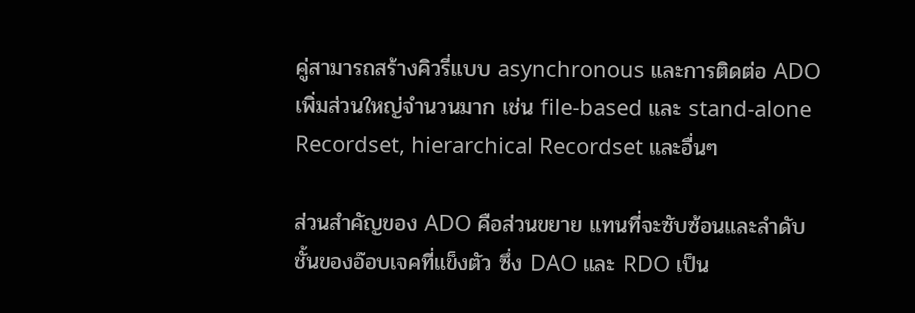คู่สามารถสร้างคิวรี่แบบ asynchronous และการติดต่อ ADO เพิ่มส่วนใหญ่จำนวนมาก เช่น file-based และ stand-alone Recordset, hierarchical Recordset และอื่นๆ

ส่วนสำคัญของ ADO คือส่วนขยาย แทนที่จะซับซ้อนและลำดับชั้นของอ๊อบเจคที่แข็งตัว ซึ่ง DAO และ RDO เป็น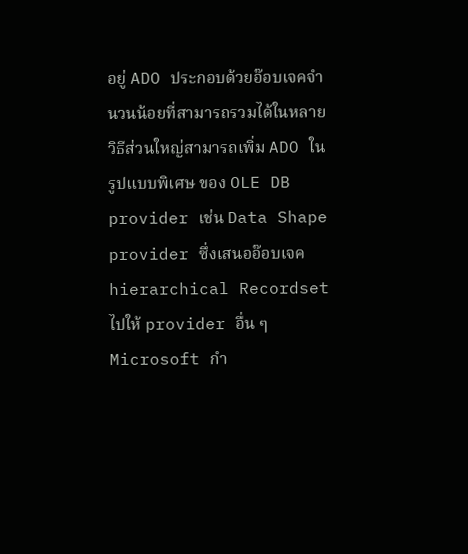อยู่ ADO ประกอบด้วยอ๊อบเจคจำนวนน้อยที่สามารถรวมได้ในหลายวิธีส่วนใหญ่สามารถเพิ่ม ADO ในรูปแบบพิเศษ ของ OLE DB provider เช่น Data Shape provider ซึ่งเสนออ๊อบเจค hierarchical Recordset ไปให้ provider อื่น ๆ Microsoft กำ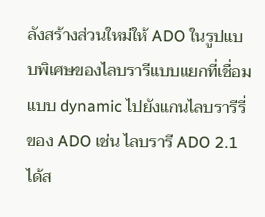ลังสร้างส่วนใหม่ให้ ADO ในรูปแบบพิเศษของไลบรารีแบบแยกที่เชื่อมแบบ dynamic ไปยังแกนไลบรารีรี่ของ ADO เช่น ไลบรารี ADO 2.1 ได้ส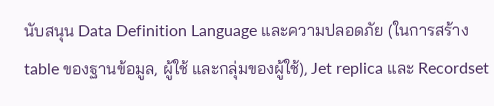นับสนุน Data Definition Language และความปลอดภัย (ในการสร้าง table ของฐานข้อมูล, ผู้ใช้ และกลุ่มของผู้ใช้), Jet replica และ Recordset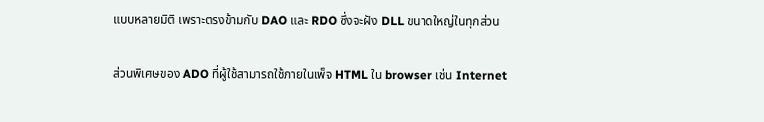แบบหลายมิติ เพราะตรงข้ามกับ DAO และ RDO ซึ่งจะฝัง DLL ขนาดใหญ่ในทุกส่วน

ส่วนพิเศษของ ADO ที่ผู้ใช้สามารถใช้ภายในเพ็จ HTML ใน browser เช่น Internet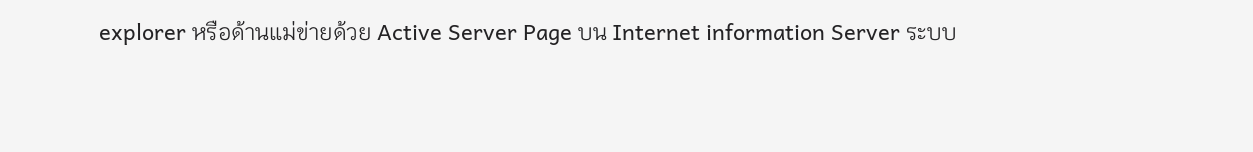explorer หรือด้านแม่ข่ายด้วย Active Server Page บน Internet information Server ระบบ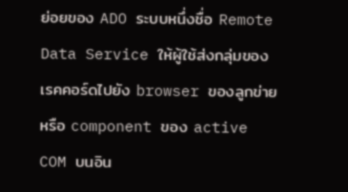ย่อยของ ADO ระบบหนึ่งชื่อ Remote Data Service ให้ผู้ใช้ส่งกลุ่มของเรคคอร์ดไปยัง browser ของลูกข่าย หรือ component ของ active COM บนอิน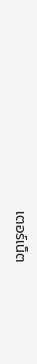เตอร์เน็ต